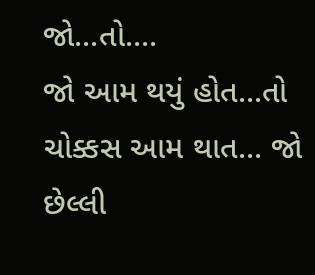જો...તો....
જો આમ થયું હોત...તો ચોક્કસ આમ થાત... જો છેલ્લી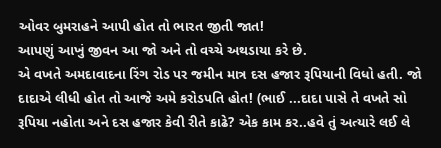ઓવર બુમરાહને આપી હોત તો ભારત જીતી જાત!
આપણું આખું જીવન આ જો અને તો વચ્ચે અથડાયા કરે છે.
એ વખતે અમદાવાદના રિંગ રોડ પર જમીન માત્ર દસ હજાર રૂપિયાની વિધો હતી. જો દાદાએ લીધી હોત તો આજે અમે કરોડપતિ હોત! (ભાઈ ...દાદા પાસે તે વખતે સો રૂપિયા નહોતા અને દસ હજાર કેવી રીતે કાઢે? એક કામ કર..હવે તું અત્યારે લઈ લે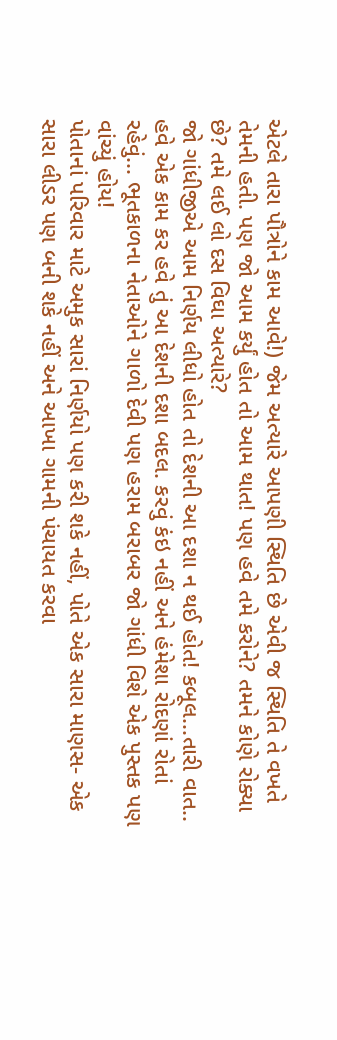એટલે તારા પૌત્રોને કામ આવે!) જેમ અત્યારે આપણી સ્થિતિ છે એવી જ સ્થિતિ તે વખતે તેમની હતી. પણ જો આમ કર્યું હોત તો આમ થાત! પણ હવે તમે કરોને? તમને કોણે રોક્યા છે? તમે લઈ લો દસ વિઘા અત્યારે?
જો ગાંધીજીએ આમ નિર્ણય લીધો હોત તો દેશની આ દશા ન થઈ હોત! કબૂલ...તારી વાત.. હવે એક કામ કર હવે તું આ દેશની દશા બદલ. કરવું કંઇ નહીં અને હંમેશા રોદણાં રોતાં રહેવું... ભૂતકાળના નેતાઓને ગાળો દેવી પણ હરામ બરાબર જો ગાંધી વિશે એક પુસ્તક પણ વાંચ્યું હોય!
પોતાનાં પરિવાર માટે અમુક સારાં નિર્ણયો પણ કરી શકે નહીં, પોતે એક સારા માણસ- એક સારા લીડર પણ બની શકે નહીં અને આખા ગામની પંચાયત કરવા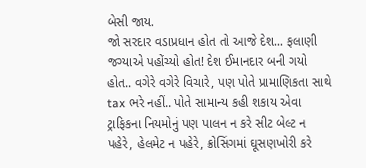બેસી જાય.
જો સરદાર વડાપ્રધાન હોત તો આજે દેશ... ફલાણી જગ્યાએ પહોંચ્યો હોત! દેશ ઈમાનદાર બની ગયો હોત.. વગેરે વગેરે વિચારે, પણ પોતે પ્રામાણિકતા સાથે tax ભરે નહીં.. પોતે સામાન્ય કહી શકાય એવા ટ્રાફિકના નિયમોનું પણ પાલન ન કરે સીટ બેલ્ટ ન પહેરે, હેલમેટ ન પહેરે, ક્રોસિંગમાં ઘૂસણખોરી કરે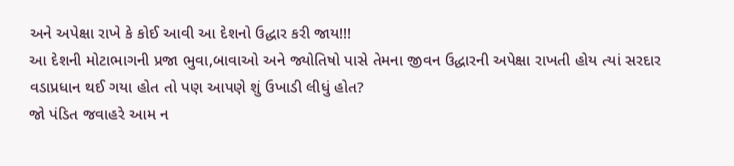અને અપેક્ષા રાખે કે કોઈ આવી આ દેશનો ઉદ્ધાર કરી જાય!!!
આ દેશની મોટાભાગની પ્રજા ભુવા,બાવાઓ અને જ્યોતિષો પાસે તેમના જીવન ઉદ્ધારની અપેક્ષા રાખતી હોય ત્યાં સરદાર વડાપ્રધાન થઈ ગયા હોત તો પણ આપણે શું ઉખાડી લીધું હોત?
જો પંડિત જવાહરે આમ ન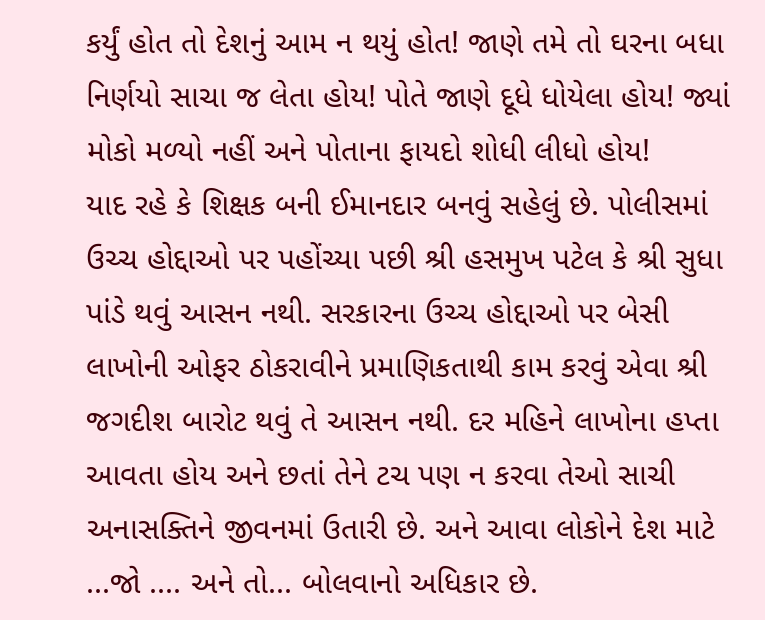કર્યું હોત તો દેશનું આમ ન થયું હોત! જાણે તમે તો ઘરના બધા નિર્ણયો સાચા જ લેતા હોય! પોતે જાણે દૂધે ધોયેલા હોય! જ્યાં મોકો મળ્યો નહીં અને પોતાના ફાયદો શોધી લીધો હોય!
યાદ રહે કે શિક્ષક બની ઈમાનદાર બનવું સહેલું છે. પોલીસમાં ઉચ્ચ હોદ્દાઓ પર પહોંચ્યા પછી શ્રી હસમુખ પટેલ કે શ્રી સુધા પાંડે થવું આસન નથી. સરકારના ઉચ્ચ હોદ્દાઓ પર બેસી લાખોની ઓફર ઠોકરાવીને પ્રમાણિકતાથી કામ કરવું એવા શ્રી જગદીશ બારોટ થવું તે આસન નથી. દર મહિને લાખોના હપ્તા આવતા હોય અને છતાં તેને ટચ પણ ન કરવા તેઓ સાચી અનાસક્તિને જીવનમાં ઉતારી છે. અને આવા લોકોને દેશ માટે ...જો .... અને તો... બોલવાનો અધિકાર છે.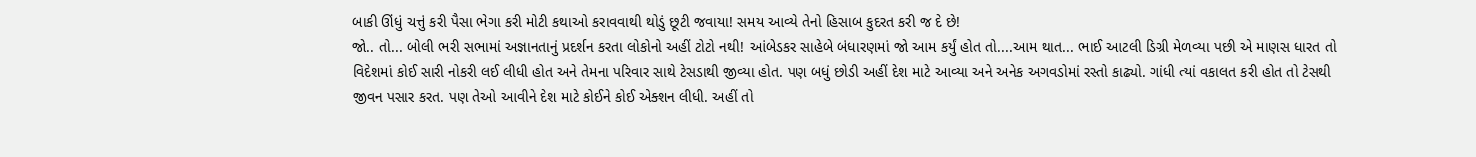બાકી ઊંધું ચત્તું કરી પૈસા ભેગા કરી મોટી કથાઓ કરાવવાથી થોડું છૂટી જવાયા! સમય આવ્યે તેનો હિસાબ કુદરત કરી જ દે છે!
જો.. તો... બોલી ભરી સભામાં અજ્ઞાનતાનું પ્રદર્શન કરતા લોકોનો અહીં ટોટો નથી! આંબેડકર સાહેબે બંધારણમાં જો આમ કર્યું હોત તો....આમ થાત... ભાઈ આટલી ડિગ્રી મેળવ્યા પછી એ માણસ ધારત તો વિદેશમાં કોઈ સારી નોકરી લઈ લીધી હોત અને તેમના પરિવાર સાથે ટેસડાથી જીવ્યા હોત. પણ બધું છોડી અહીં દેશ માટે આવ્યા અને અનેક અગવડોમાં રસ્તો કાઢ્યો. ગાંધી ત્યાં વકાલત કરી હોત તો ટેસથી જીવન પસાર કરત. પણ તેઓ આવીને દેશ માટે કોઈને કોઈ એક્શન લીધી. અહીં તો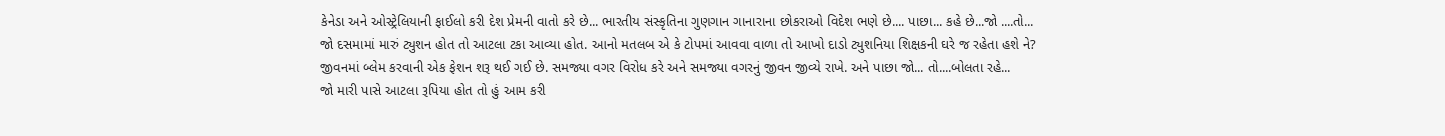કેનેડા અને ઓસ્ટ્રેલિયાની ફાઈલો કરી દેશ પ્રેમની વાતો કરે છે... ભારતીય સંસ્કૃતિના ગુણગાન ગાનારાના છોકરાઓ વિદેશ ભણે છે.... પાછા... કહે છે...જો ....તો...
જો દસમામાં મારું ટ્યુશન હોત તો આટલા ટકા આવ્યા હોત. આનો મતલબ એ કે ટોપમાં આવવા વાળા તો આખો દાડો ટ્યુશનિયા શિક્ષકની ઘરે જ રહેતા હશે ને?
જીવનમાં બ્લેમ કરવાની એક ફેશન શરૂ થઈ ગઈ છે. સમજ્યા વગર વિરોધ કરે અને સમજ્યા વગરનું જીવન જીવ્યે રાખે. અને પાછા જો... તો....બોલતા રહે...
જો મારી પાસે આટલા રૂપિયા હોત તો હું આમ કરી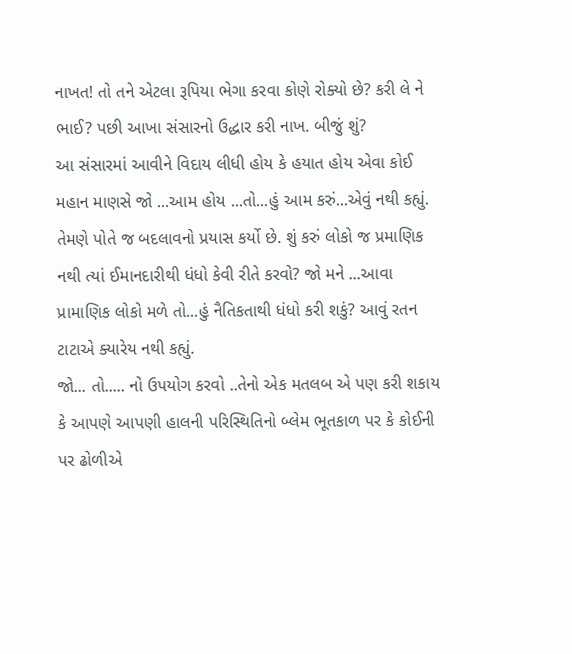નાખત! તો તને એટલા રૂપિયા ભેગા કરવા કોણે રોક્યો છે? કરી લે ને ભાઈ? પછી આખા સંસારનો ઉદ્ધાર કરી નાખ. બીજું શું?
આ સંસારમાં આવીને વિદાય લીધી હોય કે હયાત હોય એવા કોઈ મહાન માણસે જો ...આમ હોય ...તો...હું આમ કરું...એવું નથી કહ્યું. તેમણે પોતે જ બદલાવનો પ્રયાસ કર્યો છે. શું કરું લોકો જ પ્રમાણિક નથી ત્યાં ઈમાનદારીથી ધંધો કેવી રીતે કરવો? જો મને ...આવા પ્રામાણિક લોકો મળે તો...હું નૈતિકતાથી ધંધો કરી શકું? આવું રતન ટાટાએ ક્યારેય નથી કહ્યું.
જો... તો..... નો ઉપયોગ કરવો ..તેનો એક મતલબ એ પણ કરી શકાય કે આપણે આપણી હાલની પરિસ્થિતિનો બ્લેમ ભૂતકાળ પર કે કોઈની પર ઢોળીએ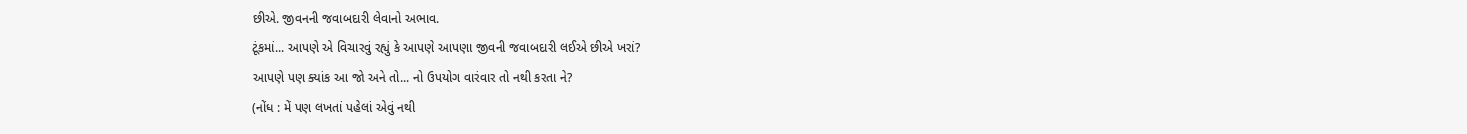છીએ. જીવનની જવાબદારી લેવાનો અભાવ.
ટૂંકમાં... આપણે એ વિચારવું રહ્યું કે આપણે આપણા જીવની જવાબદારી લઈએ છીએ ખરાં?
આપણે પણ ક્યાંક આ જો અને તો... નો ઉપયોગ વારંવાર તો નથી કરતા ને?
(નોંધ : મેં પણ લખતાં પહેલાં એવું નથી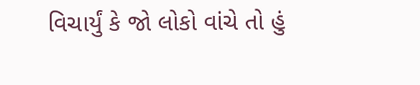વિચાર્યું કે જો લોકો વાંચે તો હું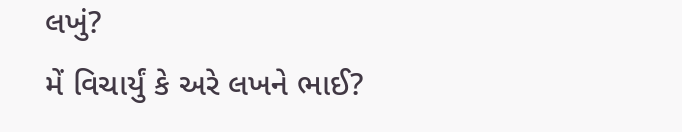લખું?
મેં વિચાર્યું કે અરે લખને ભાઈ?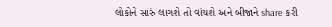લોકોને સારું લાગશે તો વાંચશે અને બીજાને share કરી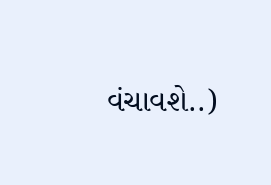વંચાવશે..)